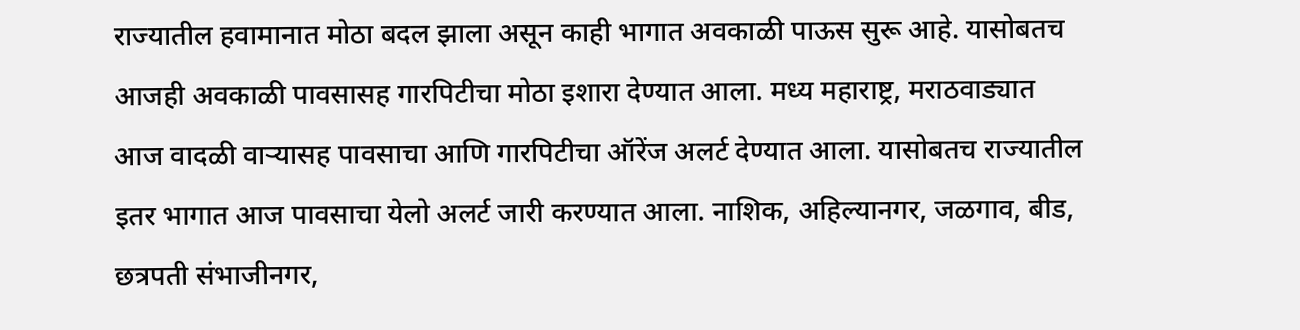राज्यातील हवामानात मोठा बदल झाला असून काही भागात अवकाळी पाऊस सुरू आहे. यासोबतच आजही अवकाळी पावसासह गारपिटीचा मोठा इशारा देण्यात आला. मध्य महाराष्ट्र, मराठवाड्यात आज वादळी वाऱ्यासह पावसाचा आणि गारपिटीचा ऑरेंज अलर्ट देण्यात आला. यासोबतच राज्यातील इतर भागात आज पावसाचा येलो अलर्ट जारी करण्यात आला. नाशिक, अहिल्यानगर, जळगाव, बीड, छत्रपती संभाजीनगर,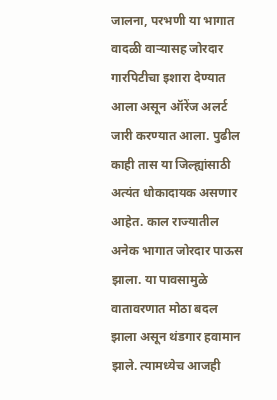जालना, परभणी या भागात वादळी वाऱ्यासह जोरदार गारपिटीचा इशारा देण्यात आला असून ऑरेंज अलर्ट जारी करण्यात आला. पुढील काही तास या जिल्ह्यांसाठी अत्यंत धोकादायक असणार आहेत. काल राज्यातील अनेक भागात जोरदार पाऊस झाला. या पावसामुळे वातावरणात मोठा बदल झाला असून थंडगार हवामान झाले. त्यामध्येच आजही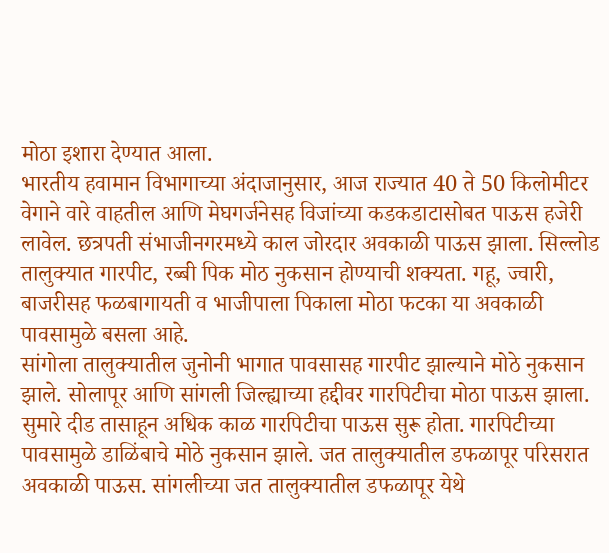मोठा इशारा देण्यात आला.
भारतीय हवामान विभागाच्या अंदाजानुसार, आज राज्यात 40 ते 50 किलोमीटर वेगाने वारे वाहतील आणि मेघगर्जनेसह विजांच्या कडकडाटासोबत पाऊस हजेरी लावेल. छत्रपती संभाजीनगरमध्ये काल जोरदार अवकाळी पाऊस झाला. सिल्लोड तालुक्यात गारपीट, रब्बी पिक मोठ नुकसान होण्याची शक्यता. गहू, ज्वारी, बाजरीसह फळबागायती व भाजीपाला पिकाला मोठा फटका या अवकाळी पावसामुळे बसला आहे.
सांगोला तालुक्यातील जुनोनी भागात पावसासह गारपीट झाल्याने मोठे नुकसान झाले. सोलापूर आणि सांगली जिल्ह्याच्या हद्दीवर गारपिटीचा मोठा पाऊस झाला. सुमारे दीड तासाहून अधिक काळ गारपिटीचा पाऊस सुरू होता. गारपिटीच्या पावसामुळे डाळिंबाचे मोठे नुकसान झाले. जत तालुक्यातील डफळापूर परिसरात अवकाळी पाऊस. सांगलीच्या जत तालुक्यातील डफळापूर येथे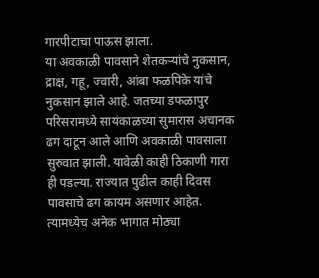गारपीटाचा पाऊस झाला.
या अवकाळी पावसाने शेतकऱ्यांचे नुकसान, द्राक्ष, गहू, ज्वारी, आंबा फळपिके यांचे नुकसान झाले आहे. जतच्या डफळापुर परिसरामध्ये सायंकाळच्या सुमारास अचानक ढग दाटून आले आणि अवकाळी पावसाला सुरुवात झाली. यावेळी काही ठिकाणी गारा ही पडल्या. राज्यात पुढील काही दिवस पावसाचे ढग कायम असणार आहेत. त्यामध्येच अनेक भागात मोठ्या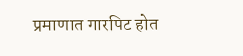प्रमाणात गारपिट होत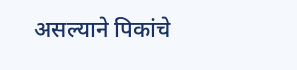असल्याने पिकांचे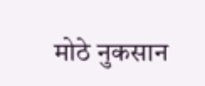मोठे नुकसान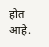होत आहे.